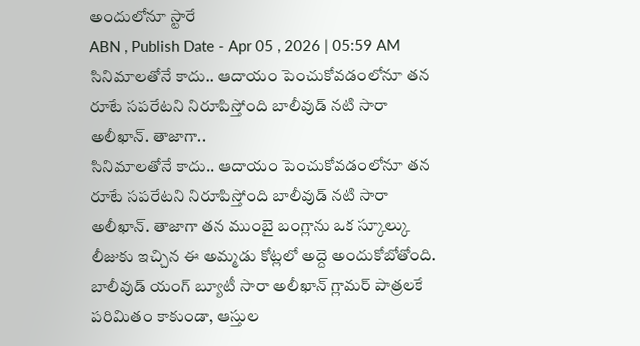అందులోనూ స్టారే
ABN , Publish Date - Apr 05 , 2026 | 05:59 AM
సినిమాలతోనే కాదు.. ఆదాయం పెంచుకోవడంలోనూ తన రూటే సపరేటని నిరూపిస్తోంది బాలీవుడ్ నటి సారా అలీఖాన్. తాజాగా..
సినిమాలతోనే కాదు.. ఆదాయం పెంచుకోవడంలోనూ తన రూటే సపరేటని నిరూపిస్తోంది బాలీవుడ్ నటి సారా అలీఖాన్. తాజాగా తన ముంబై బంగ్లాను ఒక స్కూల్కు లీజుకు ఇచ్చిన ఈ అమ్మడు కోట్లలో అద్దె అందుకోబోతోంది.
బాలీవుడ్ యంగ్ బ్యూటీ సారా అలీఖాన్ గ్లామర్ పాత్రలకే పరిమితం కాకుండా, ఆస్తుల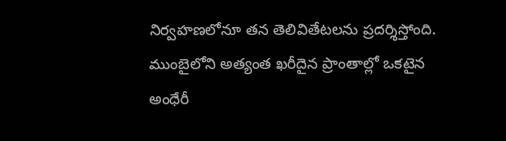నిర్వహణలోనూ తన తెలివితేటలను ప్రదర్శిస్తోంది. ముంబైలోని అత్యంత ఖరీదైన ప్రాంతాల్లో ఒకటైన అంధేరీ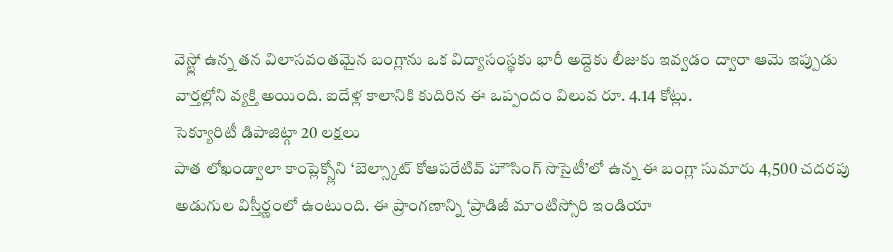వెస్ట్లో ఉన్న తన విలాసవంతమైన బంగ్లాను ఒక విద్యాసంస్థకు భారీ అద్దెకు లీజుకు ఇవ్వడం ద్వారా ఆమె ఇప్పుడు వార్తల్లోని వ్యక్తి అయింది. ఐదేళ్ల కాలానికి కుదిరిన ఈ ఒప్పందం విలువ రూ. 4.14 కోట్లు.
సెక్యూరిటీ డిపాజిట్గా 20 లక్షలు
పాత లోఖండ్వాలా కాంప్లెక్స్లోని ‘బెల్స్కాట్ కోఆపరేటివ్ హౌసింగ్ సొసైటీ’లో ఉన్న ఈ బంగ్లా సుమారు 4,500 చదరపు అడుగుల విస్తీర్ణంలో ఉంటుంది. ఈ ప్రాంగణాన్ని ‘ప్రాడిజీ మాంటిస్సోరి ఇండియా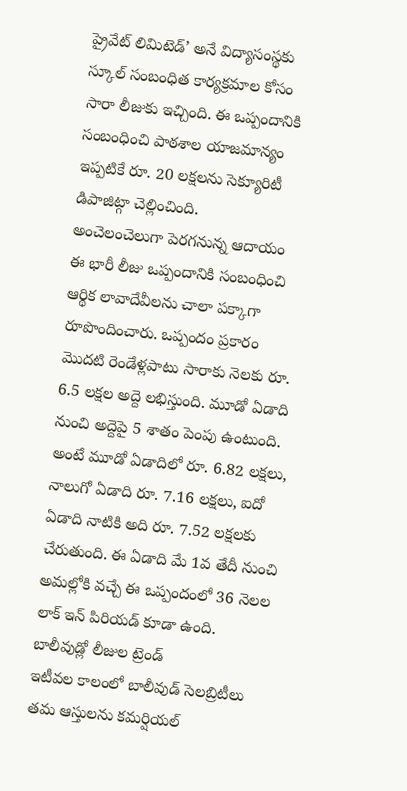ప్రైవేట్ లిమిటెడ్’ అనే విద్యాసంస్థకు స్కూల్ సంబంధిత కార్యక్రమాల కోసం సారా లీజుకు ఇచ్చింది. ఈ ఒప్పందానికి సంబంధించి పాఠశాల యాజమాన్యం ఇప్పటికే రూ. 20 లక్షలను సెక్యూరిటీ డిపాజిట్గా చెల్లించింది.
అంచెలంచెలుగా పెరగనున్న ఆదాయం
ఈ భారీ లీజు ఒప్పందానికి సంబంధించి ఆర్థిక లావాదేవీలను చాలా పక్కాగా రూపొందించారు. ఒప్పందం ప్రకారం మొదటి రెండేళ్లపాటు సారాకు నెలకు రూ. 6.5 లక్షల అద్దె లభిస్తుంది. మూడో ఏడాది నుంచి అద్దెపై 5 శాతం పెంపు ఉంటుంది. అంటే మూడో ఏడాదిలో రూ. 6.82 లక్షలు, నాలుగో ఏడాది రూ. 7.16 లక్షలు, ఐదో ఏడాది నాటికి అది రూ. 7.52 లక్షలకు చేరుతుంది. ఈ ఏడాది మే 1వ తేదీ నుంచి అమల్లోకి వచ్చే ఈ ఒప్పందంలో 36 నెలల లాక్ ఇన్ పిరియడ్ కూడా ఉంది.
బాలీవుడ్లో లీజుల ట్రెండ్
ఇటీవల కాలంలో బాలీవుడ్ సెలబ్రిటీలు తమ ఆస్తులను కమర్షియల్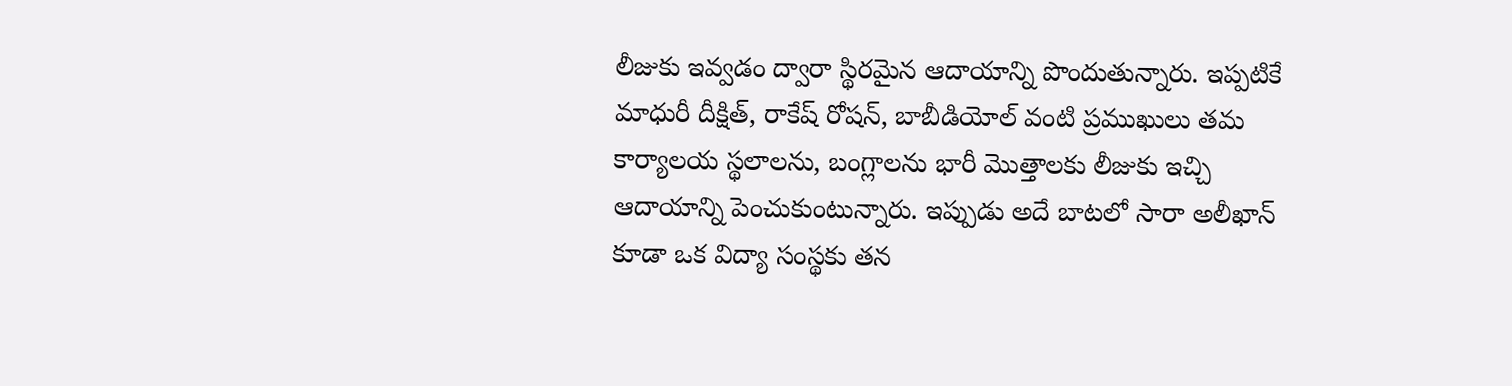లీజుకు ఇవ్వడం ద్వారా స్థిరమైన ఆదాయాన్ని పొందుతున్నారు. ఇప్పటికే మాధురీ దీక్షిత్, రాకేష్ రోషన్, బాబీడియోల్ వంటి ప్రముఖులు తమ కార్యాలయ స్థలాలను, బంగ్లాలను భారీ మొత్తాలకు లీజుకు ఇచ్చి ఆదాయాన్ని పెంచుకుంటున్నారు. ఇప్పుడు అదే బాటలో సారా అలీఖాన్ కూడా ఒక విద్యా సంస్థకు తన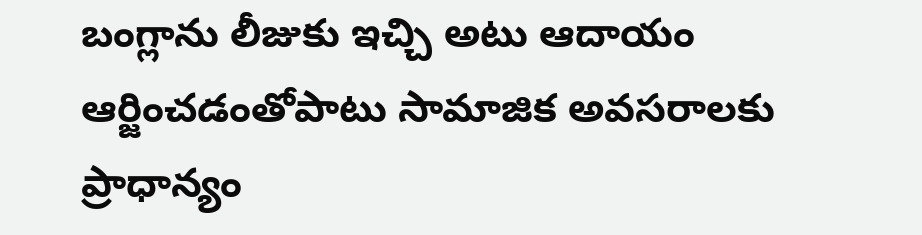బంగ్లాను లీజుకు ఇచ్చి అటు ఆదాయం ఆర్జించడంతోపాటు సామాజిక అవసరాలకు ప్రాధాన్యం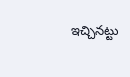ఇచ్చినట్టు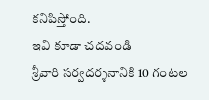కనిపిస్తోంది.
ఇవి కూడా చదవండి
శ్రీవారి సర్వదర్శనానికి 10 గంటల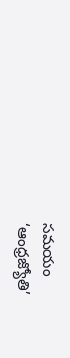సమయం
‘ఆంధ్రజ్యోతి’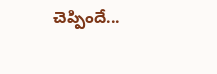చెప్పిందే...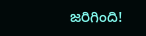జరిగింది!